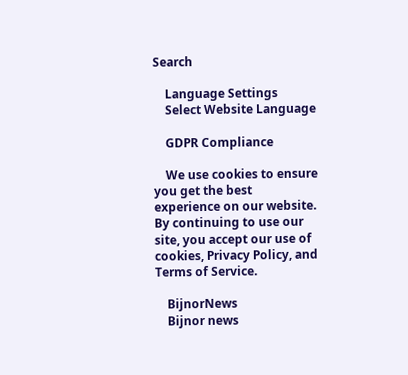Search

    Language Settings
    Select Website Language

    GDPR Compliance

    We use cookies to ensure you get the best experience on our website. By continuing to use our site, you accept our use of cookies, Privacy Policy, and Terms of Service.

    BijnorNews
    Bijnor news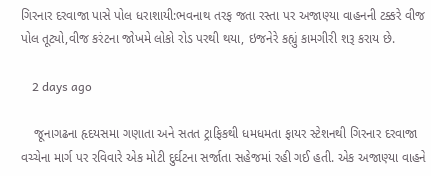ગિરનાર દરવાજા પાસે પોલ ધરાશાયી:ભવનાથ તરફ જતા રસ્તા પર અજાણ્યા વાહનની ટક્કરે વીજ પોલ તૂટ્યો,વીજ કરંટના જોખમે લોકો રોડ પરથી થયા, ઇજનેરે કહ્યું કામગીરી શરૂ કરાય છે.

    2 days ago

    જૂનાગઢના હૃદયસમા ગણાતા અને સતત ટ્રાફિકથી ધમધમતા ફાયર સ્ટેશનથી ગિરનાર દરવાજા વચ્ચેના માર્ગ પર રવિવારે એક મોટી દુર્ઘટના સર્જાતા સહેજમાં રહી ગઈ હતી. એક અજાણ્યા વાહને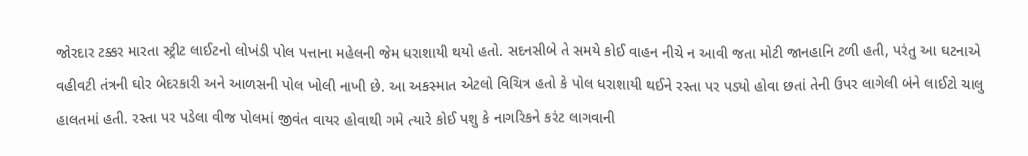જોરદાર ટક્કર મારતા સ્ટ્રીટ લાઈટનો લોખંડી પોલ પત્તાના મહેલની જેમ ધરાશાયી થયો હતો. સદનસીબે તે સમયે કોઈ વાહન નીચે ન આવી જતા મોટી જાનહાનિ ટળી હતી, પરંતુ આ ઘટનાએ વહીવટી તંત્રની ઘોર બેદરકારી અને આળસની પોલ ખોલી નાખી છે. આ અકસ્માત એટલો વિચિત્ર હતો કે પોલ ધરાશાયી થઈને રસ્તા પર પડ્યો હોવા છતાં તેની ઉપર લાગેલી બંને લાઈટો ચાલુ હાલતમાં હતી. રસ્તા પર પડેલા વીજ પોલમાં જીવંત વાયર હોવાથી ગમે ત્યારે કોઈ પશુ કે નાગરિકને કરંટ લાગવાની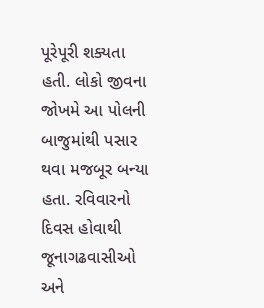પૂરેપૂરી શક્યતા હતી. લોકો જીવના જોખમે આ પોલની બાજુમાંથી પસાર થવા મજબૂર બન્યા હતા. રવિવારનો દિવસ હોવાથી જૂનાગઢવાસીઓ અને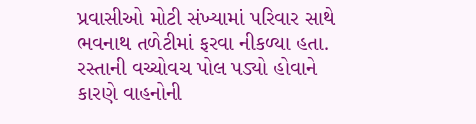પ્રવાસીઓ મોટી સંખ્યામાં પરિવાર સાથે ભવનાથ તળેટીમાં ફરવા નીકળ્યા હતા. રસ્તાની વચ્ચોવચ પોલ પડ્યો હોવાને કારણે વાહનોની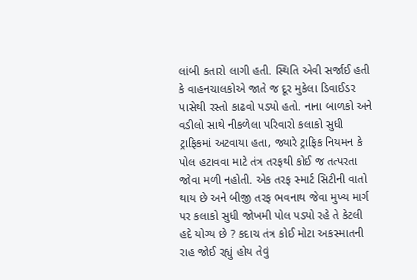લાંબી કતારો લાગી હતી. સ્થિતિ એવી સર્જાઈ હતી કે વાહનચાલકોએ જાતે જ દૂર મુકેલા ડિવાઈડર પાસેથી રસ્તો કાઢવો પડ્યો હતો. નાના બાળકો અને વડીલો સાથે નીકળેલા પરિવારો કલાકો સુધી ટ્રાફિકમાં અટવાયા હતા, જ્યારે ટ્રાફિક નિયમન કે પોલ હટાવવા માટે તંત્ર તરફથી કોઈ જ તત્પરતા જોવા મળી નહોતી. એક તરફ સ્માર્ટ સિટીની વાતો થાય છે અને બીજી તરફ ભવનાથ જેવા મુખ્ય માર્ગ પર કલાકો સુધી જોખમી પોલ પડ્યો રહે તે કેટલી હદે યોગ્ય છે ? કદાચ તંત્ર કોઈ મોટા અકસ્માતની રાહ જોઈ રહ્યું હોય તેવું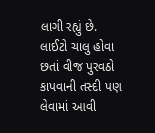લાગી રહ્યું છે. લાઈટો ચાલુ હોવા છતાં વીજ પુરવઠો કાપવાની તસ્દી પણ લેવામાં આવી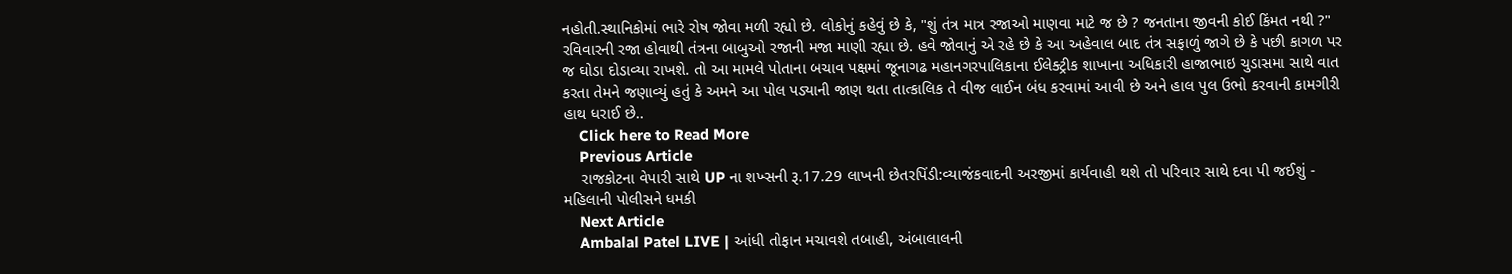નહોતી.સ્થાનિકોમાં ભારે રોષ જોવા મળી રહ્યો છે. લોકોનું કહેવું છે કે, "શું તંત્ર માત્ર રજાઓ માણવા માટે જ છે ? જનતાના જીવની કોઈ કિંમત નથી ?" રવિવારની રજા હોવાથી તંત્રના બાબુઓ રજાની મજા માણી રહ્યા છે. હવે જોવાનું એ રહે છે કે આ અહેવાલ બાદ તંત્ર સફાળું જાગે છે કે પછી કાગળ પર જ ઘોડા દોડાવ્યા રાખશે. તો આ મામલે પોતાના બચાવ પક્ષમાં જૂનાગઢ મહાનગરપાલિકાના ઈલેક્ટ્રીક શાખાના અધિકારી હાજાભાઇ ચુડાસમા સાથે વાત કરતા તેમને જણાવ્યું હતું કે અમને આ પોલ પડ્યાની જાણ થતા તાત્કાલિક તે વીજ લાઈન બંધ કરવામાં આવી છે અને હાલ પુલ ઉભો કરવાની કામગીરી હાથ ધરાઈ છે..
    Click here to Read More
    Previous Article
    રાજકોટના વેપારી સાથે UP ના શખ્સની રૂ.17.29 લાખની છેતરપિંડી:વ્યાજંકવાદની અરજીમાં કાર્યવાહી થશે તો પરિવાર સાથે દવા પી જઈશું - મહિલાની પોલીસને ધમકી
    Next Article
    Ambalal Patel LIVE | આંધી તોફાન મચાવશે તબાહી, અંબાલાલની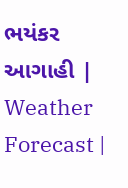ભયંકર આગાહી | Weather Forecast |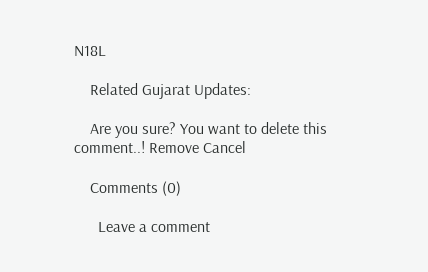N18L

    Related Gujarat Updates:

    Are you sure? You want to delete this comment..! Remove Cancel

    Comments (0)

      Leave a comment